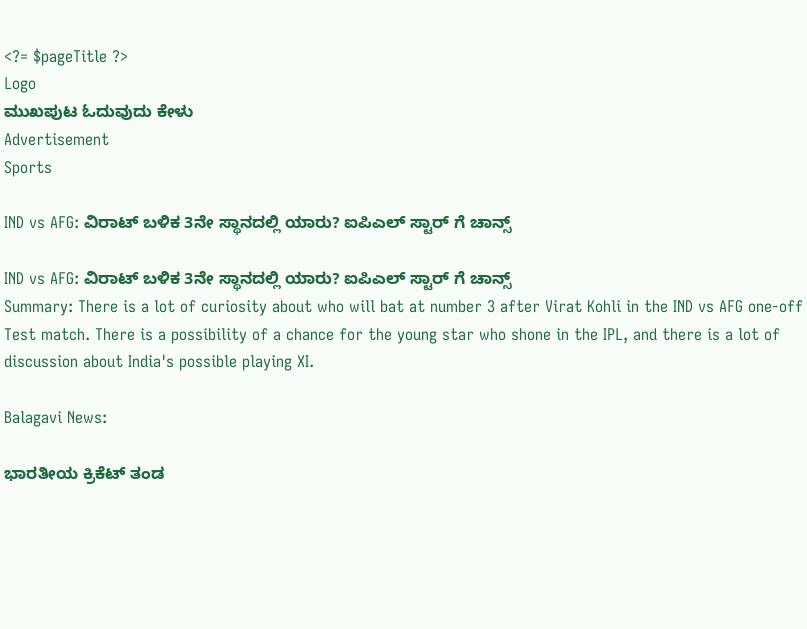<?= $pageTitle ?>
Logo
ಮುಖಪುಟ ಓದುವುದು ಕೇಳು
Advertisement
Sports

IND vs AFG: ವಿರಾಟ್ ಬಳಿಕ 3ನೇ ಸ್ಥಾನದಲ್ಲಿ ಯಾರು? ಐಪಿಎಲ್ ಸ್ಟಾರ್ ಗೆ ಚಾನ್ಸ್

IND vs AFG: ವಿರಾಟ್ ಬಳಿಕ 3ನೇ ಸ್ಥಾನದಲ್ಲಿ ಯಾರು? ಐಪಿಎಲ್ ಸ್ಟಾರ್ ಗೆ ಚಾನ್ಸ್
Summary: There is a lot of curiosity about who will bat at number 3 after Virat Kohli in the IND vs AFG one-off Test match. There is a possibility of a chance for the young star who shone in the IPL, and there is a lot of discussion about India's possible playing XI.

Balagavi News:

ಭಾರತೀಯ ಕ್ರಿಕೆಟ್ ತಂಡ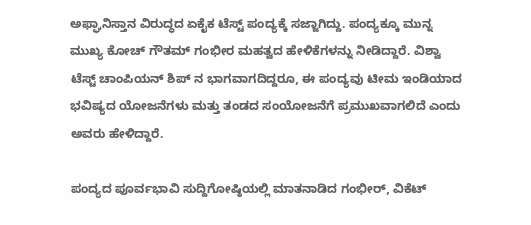ಅಫ್ಘಾನಿಸ್ತಾನ ವಿರುದ್ಧದ ಏಕೈಕ ಟೆಸ್ಟ್ ಪಂದ್ಯಕ್ಕೆ ಸಜ್ಜಾಗಿದ್ದು. ಪಂದ್ಯಕ್ಕೂ ಮುನ್ನ ಮುಖ್ಯ ಕೋಚ್ ಗೌತಮ್ ಗಂಭೀರ ಮಹತ್ವದ ಹೇಳಿಕೆಗಳನ್ನು ನೀಡಿದ್ದಾರೆ. ವಿಶ್ವಾ ಟೆಸ್ಟ್ ಚಾಂಪಿಯನ್ ಶಿಪ್ ನ ಭಾಗವಾಗದಿದ್ದರೂ, ಈ ಪಂದ್ಯವು ಟೀಮ ಇಂಡಿಯಾದ ಭವಿಷ್ಯದ ಯೋಜನೆಗಳು ಮತ್ತು ತಂಡದ ಸಂಯೋಜನೆಗೆ ಪ್ರಮುಖವಾಗಲಿದೆ ಎಂದು ಅವರು ಹೇಳಿದ್ದಾರೆ.

ಪಂದ್ಯದ ಪೂರ್ವಭಾವಿ ಸುದ್ದಿಗೋಷ್ಠಿಯಲ್ಲಿ ಮಾತನಾಡಿದ ಗಂಭೀರ್, ವಿಕೆಟ್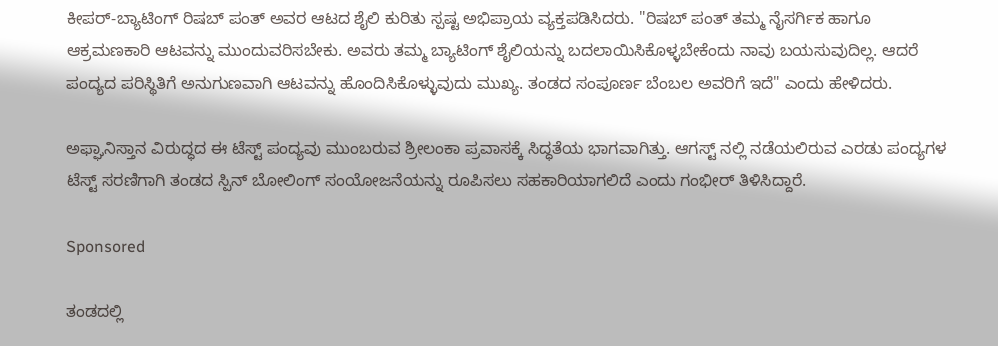ಕೀಪರ್-ಬ್ಯಾಟಿಂಗ್ ರಿಷಬ್ ಪಂತ್ ಅವರ ಆಟದ ಶೈಲಿ ಕುರಿತು ಸ್ಪಷ್ಟ ಅಭಿಪ್ರಾಯ ವ್ಯಕ್ತಪಡಿಸಿದರು. "ರಿಷಬ್ ಪಂತ್ ತಮ್ಮ ನೈಸರ್ಗಿಕ ಹಾಗೂ ಆಕ್ರಮಣಕಾರಿ ಆಟವನ್ನು ಮುಂದುವರಿಸಬೇಕು. ಅವರು ತಮ್ಮ ಬ್ಯಾಟಿಂಗ್ ಶೈಲಿಯನ್ನು ಬದಲಾಯಿಸಿಕೊಳ್ಳಬೇಕೆಂದು ನಾವು ಬಯಸುವುದಿಲ್ಲ. ಆದರೆ ಪಂದ್ಯದ ಪರಿಸ್ಥಿತಿಗೆ ಅನುಗುಣವಾಗಿ ಆಟವನ್ನು ಹೊಂದಿಸಿಕೊಳ್ಳುವುದು ಮುಖ್ಯ. ತಂಡದ ಸಂಪೂರ್ಣ ಬೆಂಬಲ ಅವರಿಗೆ ಇದೆ" ಎಂದು ಹೇಳಿದರು.

ಅಫ್ಘಾನಿಸ್ತಾನ ವಿರುದ್ಧದ ಈ ಟೆಸ್ಟ್ ಪಂದ್ಯವು ಮುಂಬರುವ ಶ್ರೀಲಂಕಾ ಪ್ರವಾಸಕ್ಕೆ ಸಿದ್ಧತೆಯ ಭಾಗವಾಗಿತ್ತು. ಆಗಸ್ಟ್ ನಲ್ಲಿ ನಡೆಯಲಿರುವ ಎರಡು ಪಂದ್ಯಗಳ ಟೆಸ್ಟ್ ಸರಣಿಗಾಗಿ ತಂಡದ ಸ್ಪಿನ್ ಬೋಲಿಂಗ್ ಸಂಯೋಜನೆಯನ್ನು ರೂಪಿಸಲು ಸಹಕಾರಿಯಾಗಲಿದೆ ಎಂದು ಗಂಭೀರ್ ತಿಳಿಸಿದ್ದಾರೆ.

Sponsored

ತಂಡದಲ್ಲಿ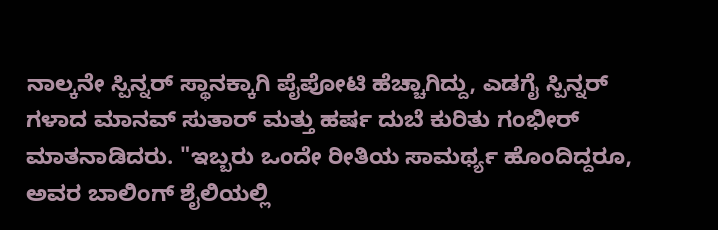ನಾಲ್ಕನೇ ಸ್ಪಿನ್ನರ್ ಸ್ಥಾನಕ್ಕಾಗಿ ಪೈಪೋಟಿ ಹೆಚ್ಚಾಗಿದ್ದು, ಎಡಗೈ ಸ್ಪಿನ್ನರ್ ಗಳಾದ ಮಾನವ್ ಸುತಾರ್ ಮತ್ತು ಹರ್ಷ ದುಬೆ ಕುರಿತು ಗಂಭೀರ್ ಮಾತನಾಡಿದರು. "ಇಬ್ಬರು ಒಂದೇ ರೀತಿಯ ಸಾಮರ್ಥ್ಯ ಹೊಂದಿದ್ದರೂ, ಅವರ ಬಾಲಿಂಗ್ ಶೈಲಿಯಲ್ಲಿ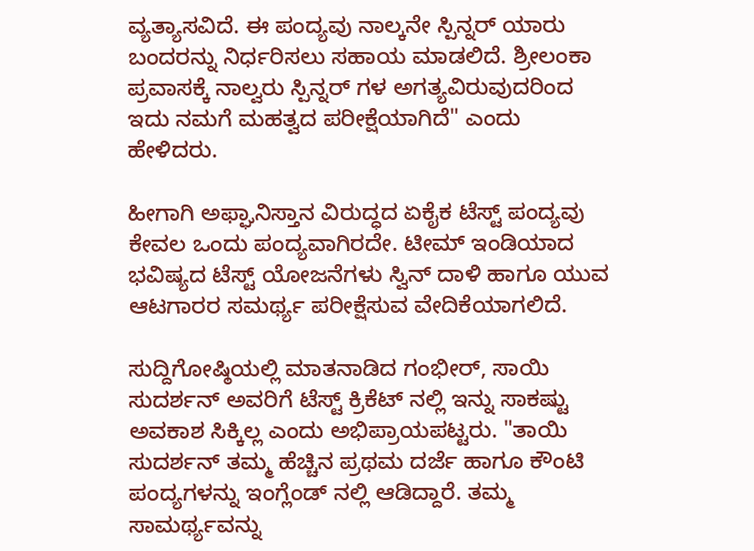ವ್ಯತ್ಯಾಸವಿದೆ. ಈ ಪಂದ್ಯವು ನಾಲ್ಕನೇ ಸ್ಪಿನ್ನರ್ ಯಾರು ಬಂದರನ್ನು ನಿರ್ಧರಿಸಲು ಸಹಾಯ ಮಾಡಲಿದೆ. ಶ್ರೀಲಂಕಾ ಪ್ರವಾಸಕ್ಕೆ ನಾಲ್ವರು ಸ್ಪಿನ್ನರ್ ಗಳ ಅಗತ್ಯವಿರುವುದರಿಂದ ಇದು ನಮಗೆ ಮಹತ್ವದ ಪರೀಕ್ಷೆಯಾಗಿದೆ" ಎಂದು ಹೇಳಿದರು.

ಹೀಗಾಗಿ ಅಫ್ಘಾನಿಸ್ತಾನ ವಿರುದ್ಧದ ಏಕೈಕ ಟೆಸ್ಟ್ ಪಂದ್ಯವು ಕೇವಲ ಒಂದು ಪಂದ್ಯವಾಗಿರದೇ. ಟೀಮ್ ಇಂಡಿಯಾದ ಭವಿಷ್ಯದ ಟೆಸ್ಟ್ ಯೋಜನೆಗಳು ಸ್ವಿನ್ ದಾಳಿ ಹಾಗೂ ಯುವ ಆಟಗಾರರ ಸಮರ್ಥ್ಯ ಪರೀಕ್ಷೆಸುವ ವೇದಿಕೆಯಾಗಲಿದೆ.

ಸುದ್ದಿಗೋಷ್ಠಿಯಲ್ಲಿ ಮಾತನಾಡಿದ ಗಂಭೀರ್, ಸಾಯಿ ಸುದರ್ಶನ್ ಅವರಿಗೆ ಟೆಸ್ಟ್ ಕ್ರಿಕೆಟ್ ನಲ್ಲಿ ಇನ್ನು ಸಾಕಷ್ಟು ಅವಕಾಶ ಸಿಕ್ಕಿಲ್ಲ ಎಂದು ಅಭಿಪ್ರಾಯಪಟ್ಟರು. "ತಾಯಿ ಸುದರ್ಶನ್ ತಮ್ಮ ಹೆಚ್ಚಿನ ಪ್ರಥಮ ದರ್ಜೆ ಹಾಗೂ ಕೌಂಟಿ ಪಂದ್ಯಗಳನ್ನು ಇಂಗ್ಲೆಂಡ್ ನಲ್ಲಿ ಆಡಿದ್ದಾರೆ. ತಮ್ಮ ಸಾಮರ್ಥ್ಯವನ್ನು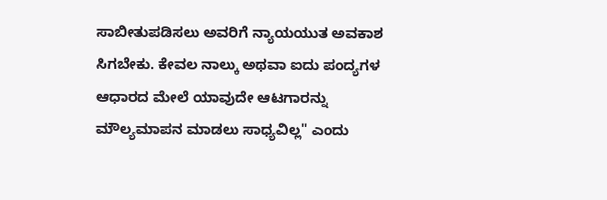ಸಾಬೀತುಪಡಿಸಲು ಅವರಿಗೆ ನ್ಯಾಯಯುತ ಅವಕಾಶ ಸಿಗಬೇಕು. ಕೇವಲ ನಾಲ್ಕು ಅಥವಾ ಐದು ಪಂದ್ಯಗಳ ಆಧಾರದ ಮೇಲೆ ಯಾವುದೇ ಆಟಗಾರನ್ನು ಮೌಲ್ಯಮಾಪನ ಮಾಡಲು ಸಾಧ್ಯವಿಲ್ಲ" ಎಂದು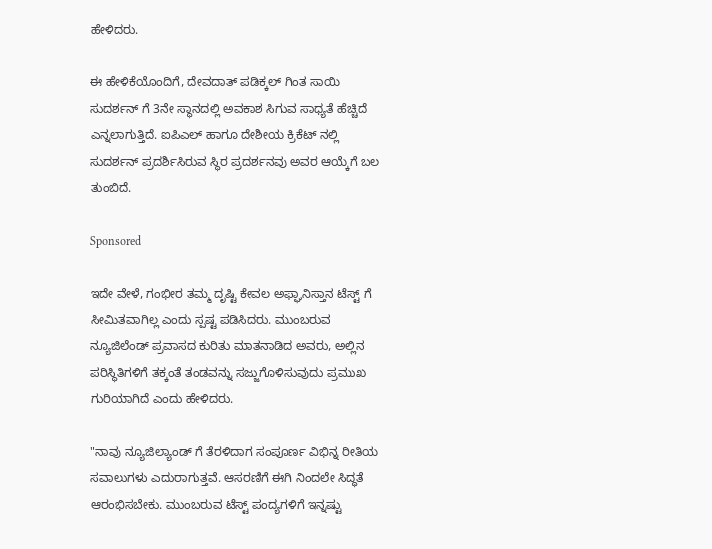ಹೇಳಿದರು.

ಈ ಹೇಳಿಕೆಯೊಂದಿಗೆ, ದೇವದಾತ್ ಪಡಿಕ್ಕಲ್ ಗಿಂತ ಸಾಯಿ ಸುದರ್ಶನ್ ಗೆ 3ನೇ ಸ್ಥಾನದಲ್ಲಿ ಅವಕಾಶ ಸಿಗುವ ಸಾಧ್ಯತೆ ಹೆಚ್ಚಿದೆ ಎನ್ನಲಾಗುತ್ತಿದೆ. ಐಪಿಎಲ್ ಹಾಗೂ ದೇಶೀಯ ಕ್ರಿಕೆಟ್ ನಲ್ಲಿ ಸುದರ್ಶನ್ ಪ್ರದರ್ಶಿಸಿರುವ ಸ್ಥಿರ ಪ್ರದರ್ಶನವು ಅವರ ಆಯ್ಕೆಗೆ ಬಲ ತುಂಬಿದೆ.

Sponsored

ಇದೇ ವೇಳೆ, ಗಂಭೀರ ತಮ್ಮ ದೃಷ್ಟಿ ಕೇವಲ ಅಫ್ಘಾನಿಸ್ತಾನ ಟೆಸ್ಟ್ ಗೆ ಸೀಮಿತವಾಗಿಲ್ಲ ಎಂದು ಸ್ಪಷ್ಟ ಪಡಿಸಿದರು. ಮುಂಬರುವ ನ್ಯೂಜಿಲೆಂಡ್ ಪ್ರವಾಸದ ಕುರಿತು ಮಾತನಾಡಿದ ಅವರು, ಅಲ್ಲಿನ ಪರಿಸ್ಥಿತಿಗಳಿಗೆ ತಕ್ಕಂತೆ ತಂಡವನ್ನು ಸಜ್ಜುಗೊಳಿಸುವುದು ಪ್ರಮುಖ ಗುರಿಯಾಗಿದೆ ಎಂದು ಹೇಳಿದರು.

"ನಾವು ನ್ಯೂಜಿಲ್ಯಾಂಡ್ ಗೆ ತೆರಳಿದಾಗ ಸಂಪೂರ್ಣ ವಿಭಿನ್ನ ರೀತಿಯ ಸವಾಲುಗಳು ಎದುರಾಗುತ್ತವೆ. ಆಸರಣಿಗೆ ಈಗಿ ನಿಂದಲೇ ಸಿದ್ಧತೆ ಆರಂಭಿಸಬೇಕು. ಮುಂಬರುವ ಟೆಸ್ಟ್ ಪಂದ್ಯಗಳಿಗೆ ಇನ್ನಷ್ಟು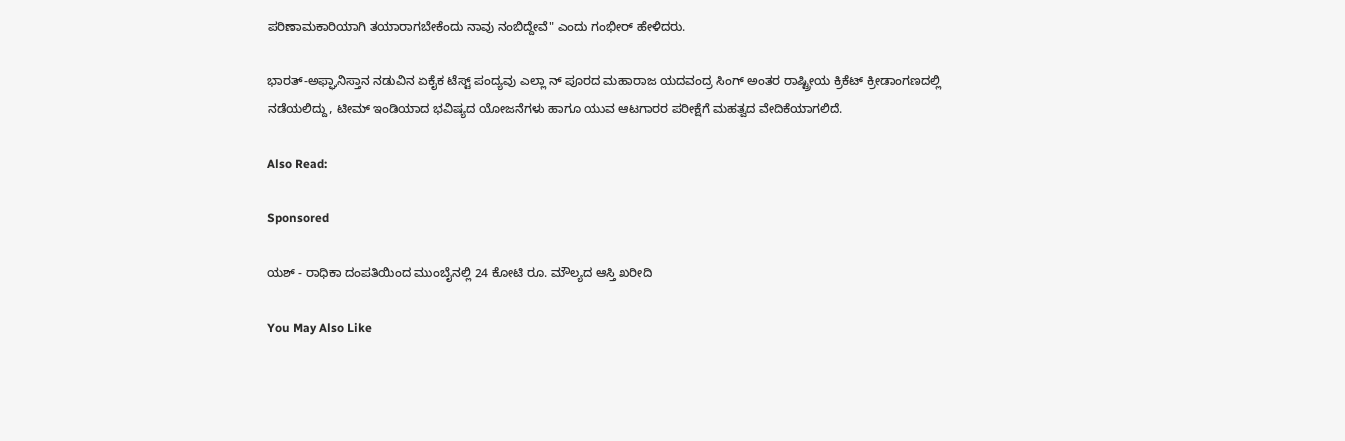ಪರಿಣಾಮಕಾರಿಯಾಗಿ ತಯಾರಾಗಬೇಕೆಂದು ನಾವು ನಂಬಿದ್ದೇವೆ" ಎಂದು ಗಂಭೀರ್ ಹೇಳಿದರು.

ಭಾರತ್-ಅಫ್ಘಾನಿಸ್ತಾನ ನಡುವಿನ ಏಕೈಕ ಟೆಸ್ಟ್ ಪಂದ್ಯವು ಎಲ್ಲಾ ನ್ ಪೂರದ ಮಹಾರಾಜ ಯದವಂದ್ರ ಸಿಂಗ್ ಅಂತರ ರಾಷ್ಟ್ರೀಯ ಕ್ರಿಕೆಟ್ ಕ್ರೀಡಾಂಗಣದಲ್ಲಿ ನಡೆಯಲಿದ್ದು, ಟೀಮ್ ಇಂಡಿಯಾದ ಭವಿಷ್ಯದ ಯೋಜನೆಗಳು ಹಾಗೂ ಯುವ ಆಟಗಾರರ ಪರೀಕ್ಷೆಗೆ ಮಹತ್ವದ ವೇದಿಕೆಯಾಗಲಿದೆ.

Also Read:

Sponsored

ಯಶ್ - ರಾಧಿಕಾ ದಂಪತಿಯಿಂದ ಮುಂಬೈನಲ್ಲಿ 24 ಕೋಟಿ ರೂ. ಮೌಲ್ಯದ ಆಸ್ತಿ ಖರೀದಿ

You May Also Like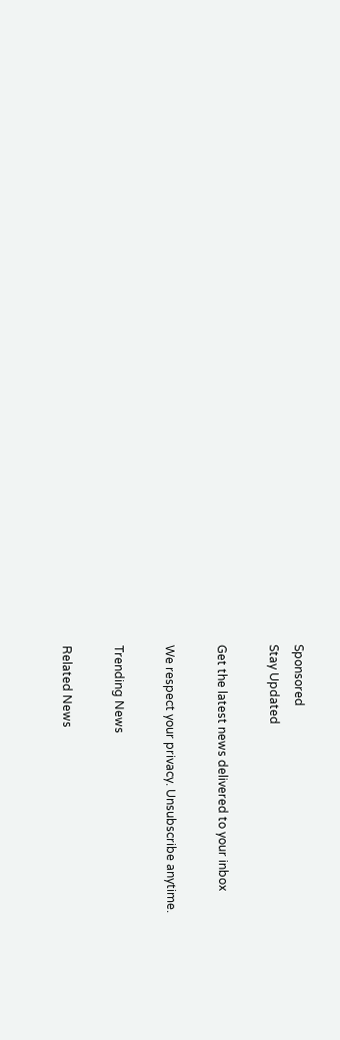Sponsored
Stay Updated

Get the latest news delivered to your inbox

We respect your privacy. Unsubscribe anytime.

Trending News

Related News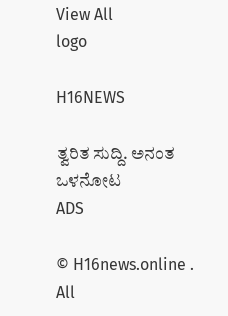View All
logo

H16NEWS

ತ್ವರಿತ ಸುದ್ದಿ. ಅನಂತ ಒಳನೋಟ
ADS

© H16news.online . All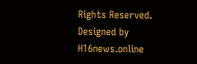Rights Reserved. Designed by H16news.online